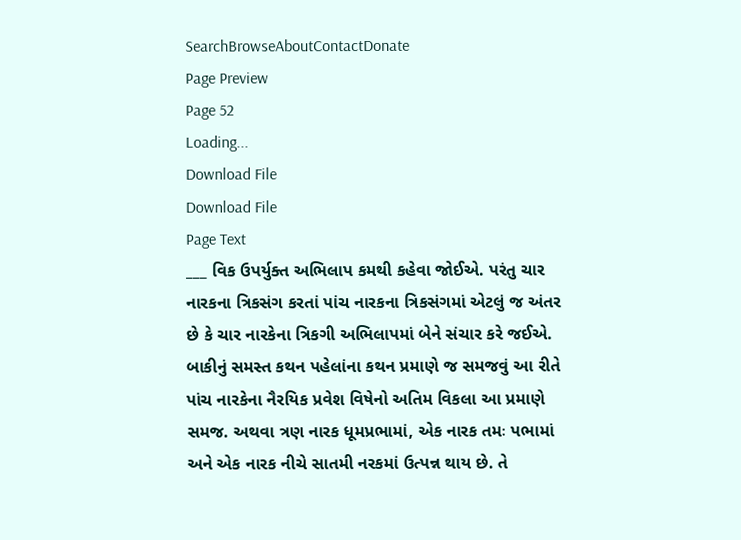SearchBrowseAboutContactDonate
Page Preview
Page 52
Loading...
Download File
Download File
Page Text
___ વિક ઉપર્યુક્ત અભિલાપ કમથી કહેવા જોઈએ. પરંતુ ચાર નારકના ત્રિકસંગ કરતાં પાંચ નારકના ત્રિકસંગમાં એટલું જ અંતર છે કે ચાર નારકેના ત્રિકગી અભિલાપમાં બેને સંચાર કરે જઈએ. બાકીનું સમસ્ત કથન પહેલાંના કથન પ્રમાણે જ સમજવું આ રીતે પાંચ નારકેના નૈરયિક પ્રવેશ વિષેનો અતિમ વિકલા આ પ્રમાણે સમજ. અથવા ત્રણ નારક ધૂમપ્રભામાં, એક નારક તમઃ પભામાં અને એક નારક નીચે સાતમી નરકમાં ઉત્પન્ન થાય છે. તે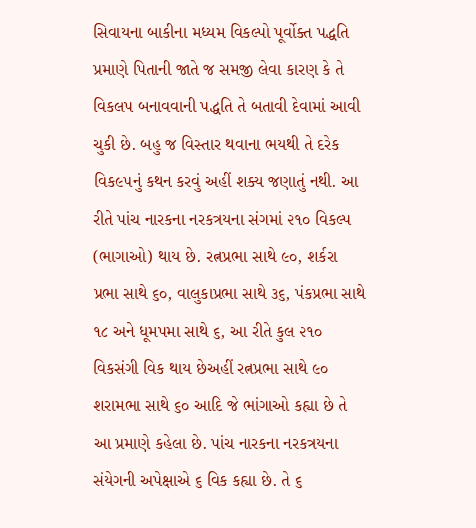સિવાયના બાકીના મધ્યમ વિકલ્પો પૂર્વોક્ત પદ્ધતિ પ્રમાણે પિતાની જાતે જ સમજી લેવા કારણ કે તે વિકલપ બનાવવાની પદ્ધતિ તે બતાવી દેવામાં આવી ચુકી છે. બહુ જ વિસ્તાર થવાના ભયથી તે દરેક વિક૯૫નું કથન કરવું અહીં શક્ય જણાતું નથી. આ રીતે પાંચ નારકના નરકત્રયના સંગમાં ૨૧૦ વિકલ્પ (ભાગાઓ) થાય છે. રત્નપ્રભા સાથે ૯૦, શર્કરા પ્રભા સાથે ૬૦, વાલુકાપ્રભા સાથે ૩૬, પંકપ્રભા સાથે ૧૮ અને ધૂમપમા સાથે ૬, આ રીતે કુલ ૨૧૦ વિકસંગી વિક થાય છેઅહીં રત્નપ્રભા સાથે ૯૦ શરામભા સાથે ૬૦ આદિ જે ભાંગાઓ કહ્યા છે તે આ પ્રમાણે કહેલા છે. પાંચ નારકના નરકત્રયના સંયેગની અપેક્ષાએ ૬ વિક કહ્યા છે. તે ૬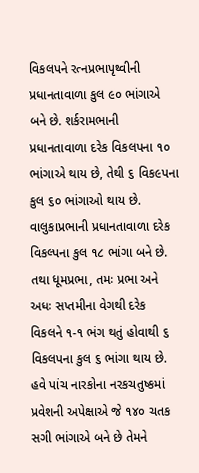વિકલપને રત્નપ્રભાપૃથ્વીની પ્રધાનતાવાળા કુલ ૯૦ ભાંગાએ બને છે. શર્કરામભાની પ્રધાનતાવાળા દરેક વિકલપના ૧૦ ભાંગાએ થાય છે, તેથી ૬ વિક૯પના કુલ ૬૦ ભાંગાઓ થાય છે. વાલુકાપ્રભાની પ્રધાનતાવાળા દરેક વિકલ્પના કુલ ૧૮ ભાંગા બને છે. તથા ધૂમપ્રભા, તમઃ પ્રભા અને અધઃ સપ્તમીના વેગથી દરેક વિકલને ૧-૧ ભંગ થતું હોવાથી ૬ વિકલપના કુલ ૬ ભાંગા થાય છે. હવે પાંચ નારકોના નરકચતુષ્કમાં પ્રવેશની અપેક્ષાએ જે ૧૪૦ ચતક સગી ભાંગાએ બને છે તેમને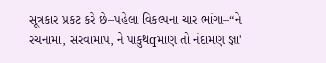સૂત્રકાર પ્રકટ કરે છે–પહેલા વિકલ્પના ચાર ભાંગા–“ને રચનામા, સરવામાપ, ને પાકુથqમાણ તો નંદામણ જ્ઞા'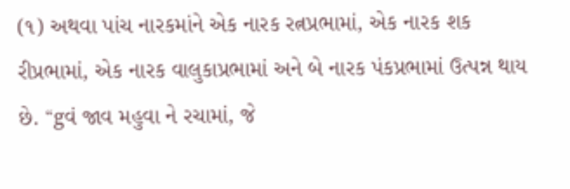(૧) અથવા પાંચ નારકમાંને એક નારક રત્નપ્રભામાં, એક નારક શક રીપ્રભામાં, એક નારક વાલુકાપ્રભામાં અને બે નારક પંકપ્રભામાં ઉત્પન્ન થાય છે. “gવં જાવ મહુવા ને રચામાં, જે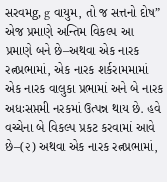સરવમg, g વાયુમ, તો જ સત્તનો દોષ” એજ પ્રમાણે અન્તિમ વિકલ્પ આ પ્રમાણે બને છે–અથવા એક નારક રત્નપ્રભામાં, એક નારક શર્કરામમામાં એક નારક વાલુકા પ્રભામાં અને બે નારક અધઃસપ્તમી નરકમાં ઉત્પન્ન થાય છે. હવે વચ્ચેના બે વિકલ્પ પ્રકટ કરવામાં આવે છે–(૨) અથવા એક નારક રત્નપ્રભામાં,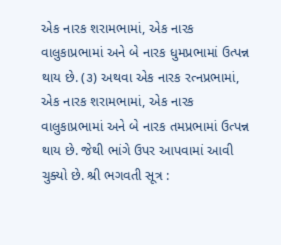એક નારક શરામભામાં, એક નારક વાલુકાપ્રભામાં અને બે નારક ધુમપ્રભામાં ઉત્પન્ન થાય છે. (૩) અથવા એક નારક રત્નપ્રભામાં, એક નારક શરામભામાં, એક નારક વાલુકાપ્રભામાં અને બે નારક તમપ્રભામાં ઉત્પન્ન થાય છે. જેથી ભાંગે ઉપર આપવામાં આવી ચુક્યો છે. શ્રી ભગવતી સૂત્ર :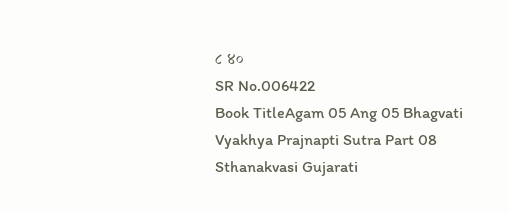૮ ४०
SR No.006422
Book TitleAgam 05 Ang 05 Bhagvati Vyakhya Prajnapti Sutra Part 08 Sthanakvasi Gujarati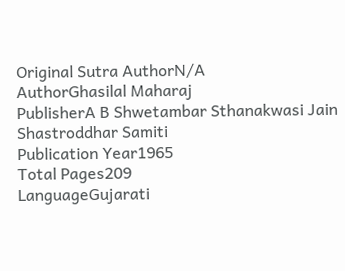Original Sutra AuthorN/A
AuthorGhasilal Maharaj
PublisherA B Shwetambar Sthanakwasi Jain Shastroddhar Samiti
Publication Year1965
Total Pages209
LanguageGujarati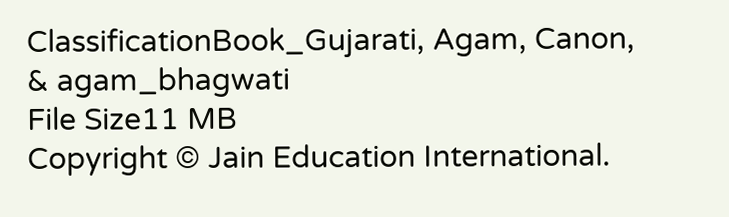ClassificationBook_Gujarati, Agam, Canon, & agam_bhagwati
File Size11 MB
Copyright © Jain Education International.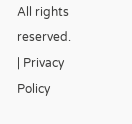All rights reserved. | Privacy Policy